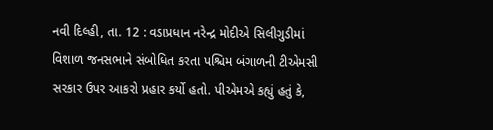નવી દિલ્હી, તા. 12 : વડાપ્રધાન નરેન્દ્ર મોદીએ સિલીગુડીમાં વિશાળ જનસભાને સંબોધિત કરતા પશ્ચિમ બંગાળની ટીએમસી સરકાર ઉપર આકરો પ્રહાર કર્યો હતો. પીએમએ કહ્યું હતું કે,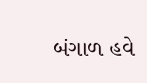બંગાળ હવે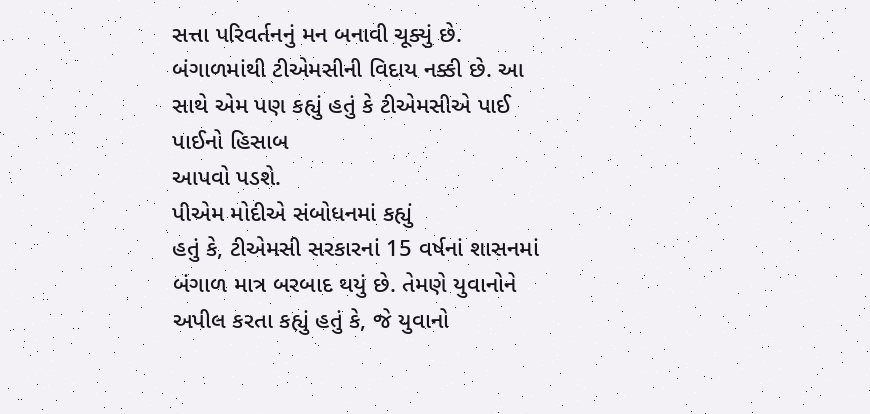સત્તા પરિવર્તનનું મન બનાવી ચૂક્યું છે. બંગાળમાંથી ટીએમસીની વિદાય નક્કી છે. આ સાથે એમ પણ કહ્યું હતું કે ટીએમસીએ પાઈ પાઈનો હિસાબ
આપવો પડશે.
પીએમ મોદીએ સંબોધનમાં કહ્યું
હતું કે, ટીએમસી સરકારનાં 15 વર્ષનાં શાસનમાં બંગાળ માત્ર બરબાદ થયું છે. તેમણે યુવાનોને
અપીલ કરતા કહ્યું હતું કે, જે યુવાનો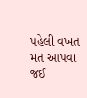પહેલી વખત મત આપવા જઈ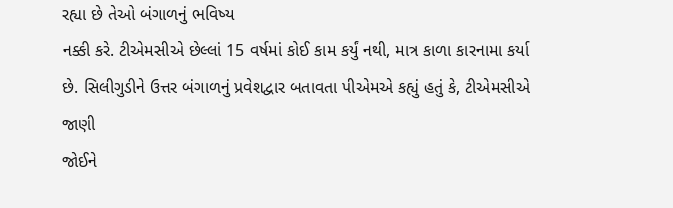રહ્યા છે તેઓ બંગાળનું ભવિષ્ય
નક્કી કરે. ટીએમસીએ છેલ્લાં 15 વર્ષમાં કોઈ કામ કર્યું નથી, માત્ર કાળા કારનામા કર્યા
છે. સિલીગુડીને ઉત્તર બંગાળનું પ્રવેશદ્વાર બતાવતા પીએમએ કહ્યું હતું કે, ટીએમસીએ જાણી
જોઈને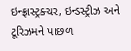ઇન્ફ્રાસ્ટ્રક્ચર, ઇન્ડસ્ટ્રીઝ અને ટૂરિઝમને પાછળ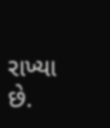રાખ્યા છે.